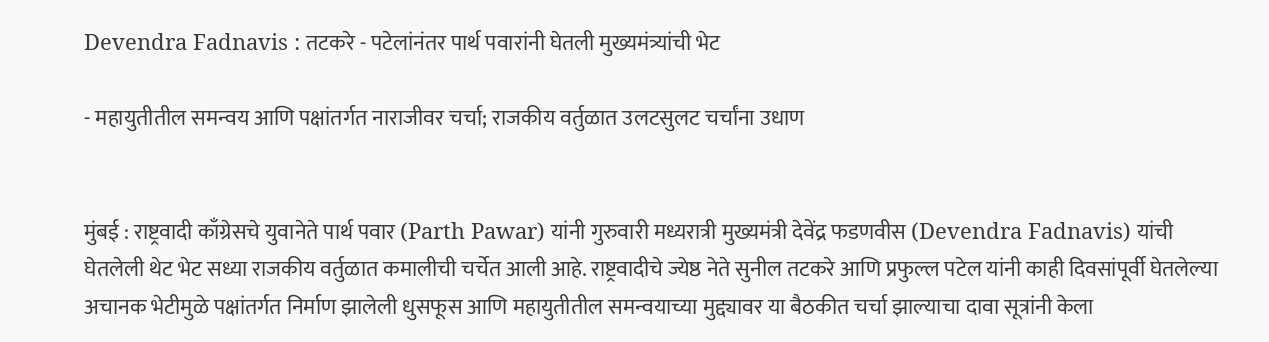Devendra Fadnavis : तटकरे - पटेलांनंतर पार्थ पवारांनी घेतली मुख्यमंत्र्यांची भेट

- महायुतीतील समन्वय आणि पक्षांतर्गत नाराजीवर चर्चा; राजकीय वर्तुळात उलटसुलट चर्चांना उधाण


मुंबई : राष्ट्रवादी काँग्रेसचे युवानेते पार्थ पवार (Parth Pawar) यांनी गुरुवारी मध्यरात्री मुख्यमंत्री देवेंद्र फडणवीस (Devendra Fadnavis) यांची घेतलेली थेट भेट सध्या राजकीय वर्तुळात कमालीची चर्चेत आली आहे. राष्ट्रवादीचे ज्येष्ठ नेते सुनील तटकरे आणि प्रफुल्ल पटेल यांनी काही दिवसांपूर्वी घेतलेल्या अचानक भेटीमुळे पक्षांतर्गत निर्माण झालेली धुसफूस आणि महायुतीतील समन्वयाच्या मुद्द्यावर या बैठकीत चर्चा झाल्याचा दावा सूत्रांनी केला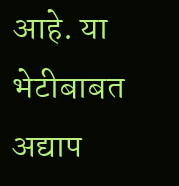आहे. या भेटीबाबत अद्याप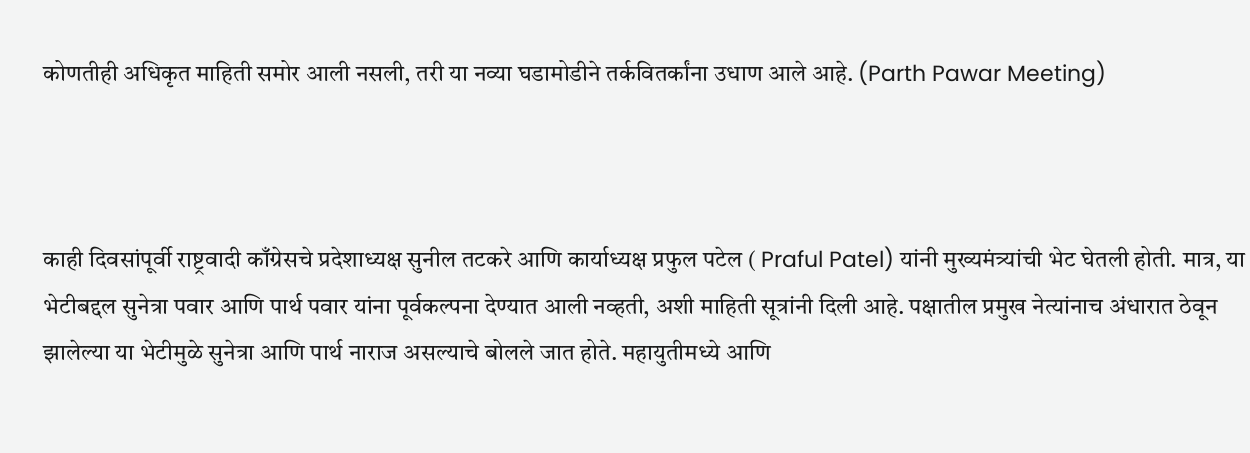कोणतीही अधिकृत माहिती समोर आली नसली, तरी या नव्या घडामोडीने तर्कवितर्कांना उधाण आले आहे. (Parth Pawar Meeting)



काही दिवसांपूर्वी राष्ट्रवादी काँग्रेसचे प्रदेशाध्यक्ष सुनील तटकरे आणि कार्याध्यक्ष प्रफुल पटेल ( Praful Patel) यांनी मुख्यमंत्र्यांची भेट घेतली होती. मात्र, या भेटीबद्दल सुनेत्रा पवार आणि पार्थ पवार यांना पूर्वकल्पना देण्यात आली नव्हती, अशी माहिती सूत्रांनी दिली आहे. पक्षातील प्रमुख नेत्यांनाच अंधारात ठेवून झालेल्या या भेटीमुळे सुनेत्रा आणि पार्थ नाराज असल्याचे बोलले जात होते. महायुतीमध्ये आणि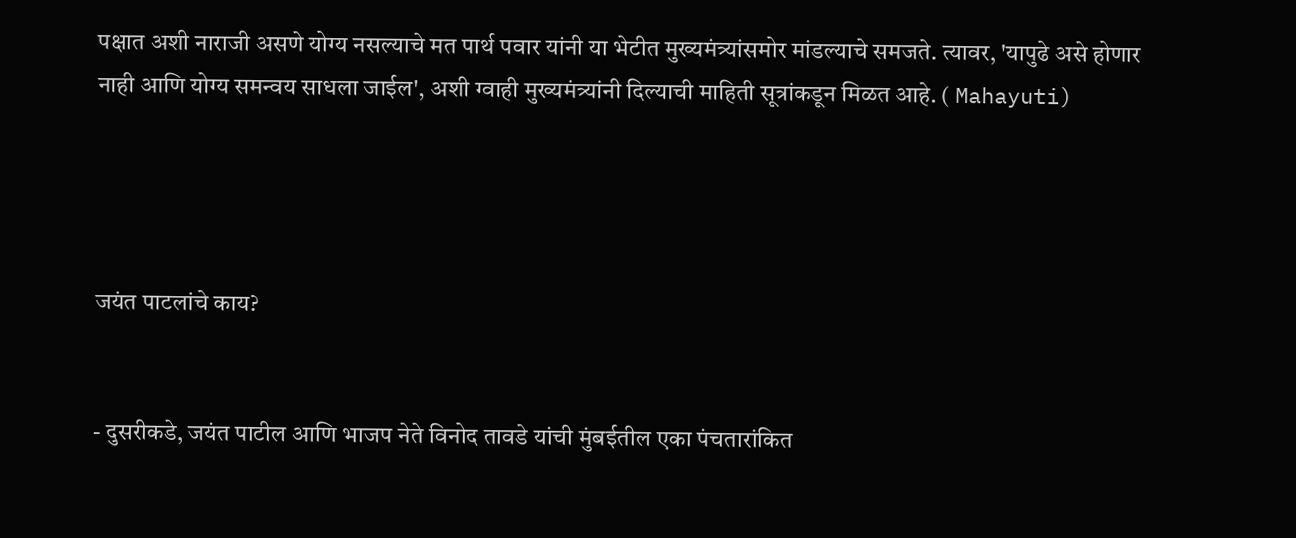पक्षात अशी नाराजी असणे योग्य नसल्याचे मत पार्थ पवार यांनी या भेटीत मुख्यमंत्र्यांसमोर मांडल्याचे समजते. त्यावर, 'यापुढे असे होणार नाही आणि योग्य समन्वय साधला जाईल', अशी ग्वाही मुख्यमंत्र्यांनी दिल्याची माहिती सूत्रांकडून मिळत आहे. ( Mahayuti)




जयंत पाटलांचे काय?


- दुसरीकडे, जयंत पाटील आणि भाजप नेते विनोद तावडे यांची मुंबईतील एका पंचतारांकित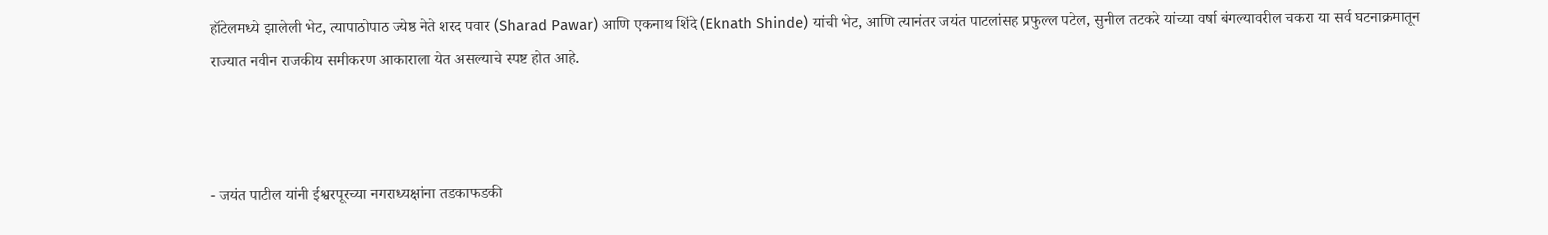हॉटेलमध्ये झालेली भेट, त्यापाठोपाठ ज्येष्ठ नेते शरद पवार (Sharad Pawar) आणि एकनाथ शिंदे (Eknath Shinde) यांची भेट, आणि त्यानंतर जयंत पाटलांसह प्रफुल्ल पटेल, सुनील तटकरे यांच्या वर्षा बंगल्यावरील चकरा या सर्व घटनाक्रमातून राज्यात नवीन राजकीय समीकरण आकाराला येत असल्याचे स्पष्ट होत आहे.



- जयंत पाटील यांनी ईश्वरपूरच्या नगराध्यक्षांना तडकाफडकी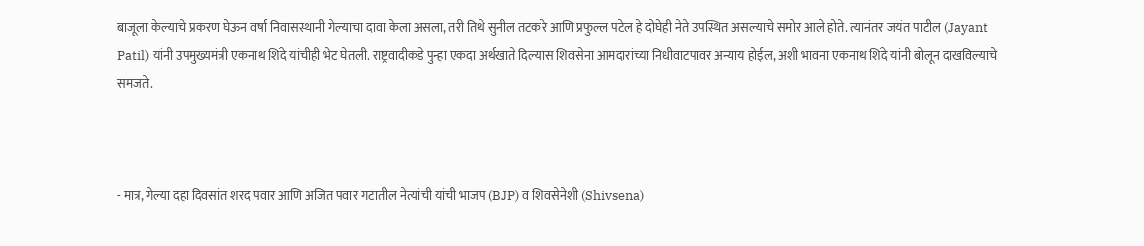बाजूला केल्याचे प्रकरण घेऊन वर्षा निवासस्थानी गेल्याचा दावा केला असला, तरी तिथे सुनील तटकरे आणि प्रफुल्ल पटेल हे दोघेही नेते उपस्थित असल्याचे समोर आले होते. त्यानंतर जयंत पाटील (Jayant Patil) यांनी उपमुख्यमंत्री एकनाथ शिंदे यांचीही भेट घेतली. राष्ट्रवादीकडे पुन्हा एकदा अर्थखाते दिल्यास शिवसेना आमदारांच्या निधीवाटपावर अन्याय होईल, अशी भावना एकनाथ शिंदे यांनी बोलून दाखविल्याचे समजते.



- मात्र, गेल्या दहा दिवसांत शरद पवार आणि अजित पवार गटातील नेत्यांची यांची भाजप (BJP) व शिवसेनेशी (Shivsena)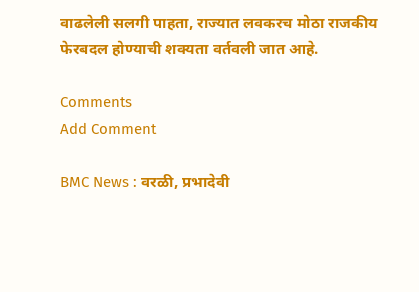वाढलेली सलगी पाहता, राज्यात लवकरच मोठा राजकीय फेरबदल होण्याची शक्यता वर्तवली जात आहे.

Comments
Add Comment

BMC News : वरळी, प्रभादेवी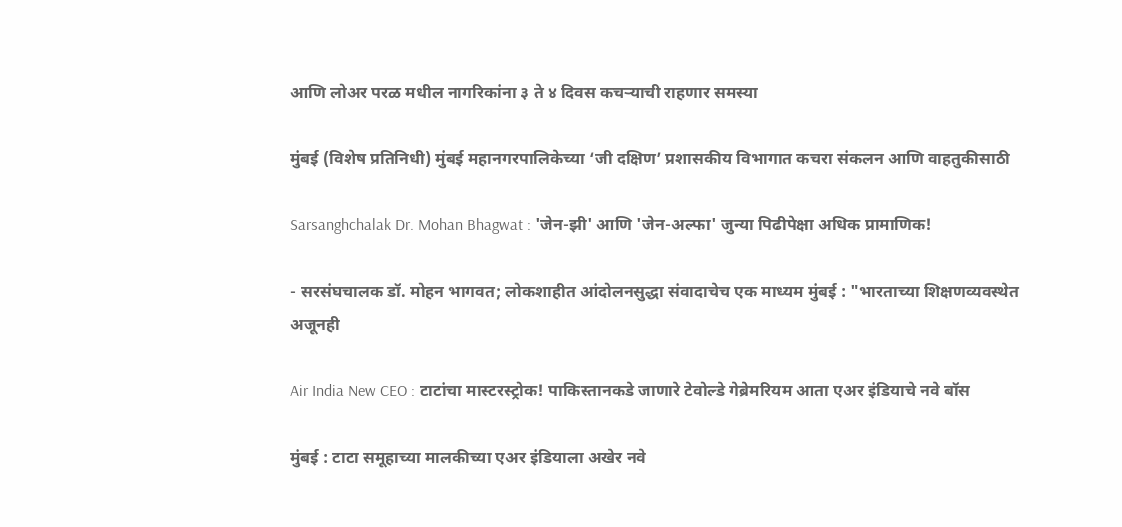आणि लोअर परळ मधील नागरिकांना ३ ते ४ दिवस कचऱ्याची राहणार समस्या

मुंबई (विशेष प्रतिनिधी) मुंबई महानगरपालिकेच्या ‘जी दक्षिण’ प्रशासकीय विभागात कचरा संकलन आणि वाहतुकीसाठी

Sarsanghchalak Dr. Mohan Bhagwat : 'जेन-झी' आणि 'जेन-अल्फा' जुन्या पिढीपेक्षा अधिक प्रामाणिक!

- सरसंघचालक डॉ. मोहन भागवत; लोकशाहीत आंदोलनसुद्धा संवादाचेच एक माध्यम मुंबई : "भारताच्या शिक्षणव्यवस्थेत अजूनही

Air India New CEO : टाटांचा मास्टरस्ट्रोक! पाकिस्तानकडे जाणारे टेवोल्डे गेब्रेमरियम आता एअर इंडियाचे नवे बॉस

मुंबई : टाटा समूहाच्या मालकीच्या एअर इंडियाला अखेर नवे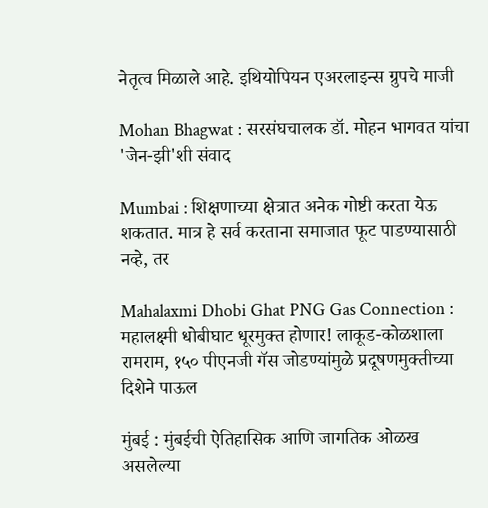नेतृत्व मिळाले आहे. इथियोपियन एअरलाइन्स ग्रुपचे माजी

Mohan Bhagwat : सरसंघचालक डॉ. मोहन भागवत यांचा 'जेन-झी'शी संवाद

Mumbai : शिक्षणाच्या क्षेत्रात अनेक गोष्टी करता येऊ शकतात. मात्र हे सर्व करताना समाजात फूट पाडण्यासाठी नव्हे, तर

Mahalaxmi Dhobi Ghat PNG Gas Connection : महालक्ष्मी धोबीघाट धूरमुक्त होणार! लाकूड-कोळशाला रामराम, १५० पीएनजी गॅस जोडण्यांमुळे प्रदूषणमुक्तीच्या दिशेने पाऊल

मुंबई : मुंबईची ऐतिहासिक आणि जागतिक ओळख असलेल्या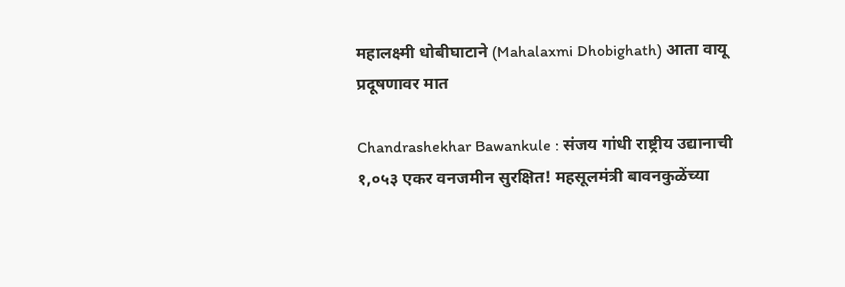महालक्ष्मी धोबीघाटाने (Mahalaxmi Dhobighath) आता वायू प्रदूषणावर मात

Chandrashekhar Bawankule : संजय गांधी राष्ट्रीय उद्यानाची १,०५३ एकर वनजमीन सुरक्षित! महसूलमंत्री बावनकुळेंच्या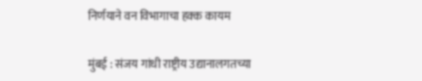निर्णयाने वन विभागाचा हक्क कायम

मुंबई : संजय गांधी राष्ट्रीय उद्यानालगतच्या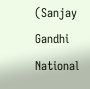(Sanjay Gandhi National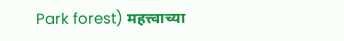Park forest) महत्त्वाच्या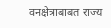वनक्षेत्राबाबत राज्य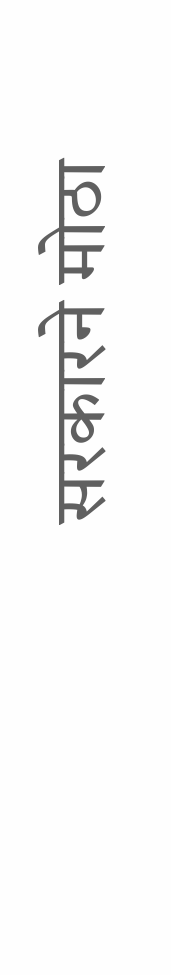सरकारने मोठा